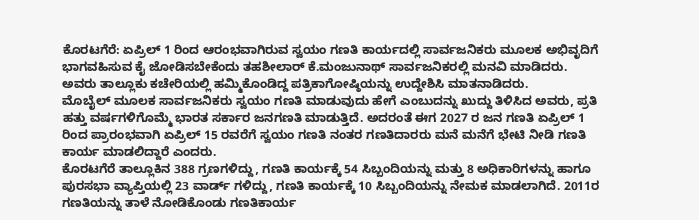ಕೊರಟಗೆರೆ: ಏಪ್ರಿಲ್ 1 ರಿಂದ ಆರಂಭವಾಗಿರುವ ಸ್ವಯಂ ಗಣತಿ ಕಾರ್ಯದಲ್ಲಿ ಸಾರ್ವಜನಿಕರು ಮೂಲಕ ಅಭಿವೃದಿಗೆ ಭಾಗವಹಿಸುವ ಕೈ ಜೋಡಿಸಬೇಕೆಂದು ತಹಶೀಲಾರ್ ಕೆ.ಮಂಜುನಾಥ್ ಸಾರ್ವಜನಿಕರಲ್ಲಿ ಮನವಿ ಮಾಡಿದರು. ಅವರು ತಾಲ್ಲೂಕು ಕಚೇರಿಯಲ್ಲಿ ಹಮ್ಮಿಕೊಂಡಿದ್ದ ಪತ್ರಿಕಾಗೋಷ್ಠಿಯನ್ನು ಉದ್ದೇಶಿಸಿ ಮಾತನಾಡಿದರು.
ಮೊಬೈಲ್ ಮೂಲಕ ಸಾರ್ವಜನಿಕರು ಸ್ವಯಂ ಗಣತಿ ಮಾಡುವುದು ಹೇಗೆ ಎಂಬುದನ್ನು ಖುದ್ದು ತಿಳಿಸಿದ ಅವರು, ಪ್ರತಿ ಹತ್ತು ವರ್ಷಗಳಿಗೊಮ್ಮೆ ಭಾರತ ಸರ್ಕಾರ ಜನಗಣತಿ ಮಾಡುತ್ತಿದೆ. ಅದರಂತೆ ಈಗ 2027 ರ ಜನ ಗಣತಿ ಏಪ್ರಿಲ್ 1 ರಿಂದ ಪ್ರಾರಂಭವಾಗಿ ಏಪ್ರಿಲ್ 15 ರವರೆಗೆ ಸ್ವಯಂ ಗಣತಿ ನಂತರ ಗಣತಿದಾರರು ಮನೆ ಮನೆಗೆ ಭೇಟಿ ನೀಡಿ ಗಣತಿ ಕಾರ್ಯ ಮಾಡಲಿದ್ದಾರೆ ಎಂದರು.
ಕೊರಟಗೆರೆ ತಾಲ್ಲೂಕಿನ 388 ಗ್ರಣಗಳಿದ್ದು, ಗಣತಿ ಕಾರ್ಯಕ್ಕೆ 54 ಸಿಬ್ಬಂದಿಯನ್ನು ಮತ್ತು 8 ಅಧಿಕಾರಿಗಳನ್ನು ಹಾಗೂ ಪುರಸಭಾ ವ್ಯಾಪ್ತಿಯಲ್ಲಿ 23 ವಾರ್ಡ್ ಗಳಿದ್ದು, ಗಣತಿ ಕಾರ್ಯಕ್ಕೆ 10 ಸಿಬ್ಬಂದಿಯನ್ನು ನೇಮಕ ಮಾಡಲಾಗಿದೆ. 2011ರ ಗಣತಿಯನ್ನು ತಾಳೆ ನೋಡಿಕೊಂಡು ಗಣತಿಕಾರ್ಯ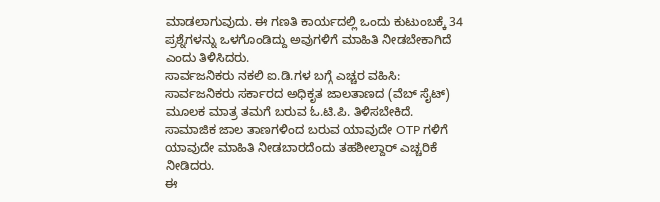ಮಾಡಲಾಗುವುದು. ಈ ಗಣತಿ ಕಾರ್ಯದಲ್ಲಿ ಒಂದು ಕುಟುಂಬಕ್ಕೆ 34 ಪ್ರಶ್ನೆಗಳನ್ನು ಒಳಗೊಂಡಿದ್ದು ಅವುಗಳಿಗೆ ಮಾಹಿತಿ ನೀಡಬೇಕಾಗಿದೆ ಎಂದು ತಿಳಿಸಿದರು.
ಸಾರ್ವಜನಿಕರು ನಕಲಿ ಐ.ಡಿ.ಗಳ ಬಗ್ಗೆ ಎಚ್ಚರ ವಹಿಸಿ:
ಸಾರ್ವಜನಿಕರು ಸರ್ಕಾರದ ಅಧಿಕೃತ ಜಾಲತಾಣದ (ವೆಬ್ ಸೈಟ್) ಮೂಲಕ ಮಾತ್ರ ತಮಗೆ ಬರುವ ಓ.ಟಿ.ಪಿ. ತಿಳಿಸಬೇಕಿದೆ. ಸಾಮಾಜಿಕ ಜಾಲ ತಾಣಗಳಿಂದ ಬರುವ ಯಾವುದೇ OTP ಗಳಿಗೆ ಯಾವುದೇ ಮಾಹಿತಿ ನೀಡಬಾರದೆಂದು ತಹಶೀಲ್ದಾರ್ ಎಚ್ಚರಿಕೆ ನೀಡಿದರು.
ಈ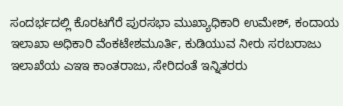ಸಂದರ್ಭದಲ್ಲಿ ಕೊರಟಗೆರೆ ಪುರಸಭಾ ಮುಖ್ಯಾಧಿಕಾರಿ ಉಮೇಶ್, ಕಂದಾಯ ಇಲಾಖಾ ಅಧಿಕಾರಿ ವೆಂಕಟೇಶಮೂರ್ತಿ, ಕುಡಿಯುವ ನೀರು ಸರಬರಾಜು ಇಲಾಖೆಯ ಎಇಇ ಕಾಂತರಾಜು, ಸೇರಿದಂತೆ ಇನ್ನಿತರರು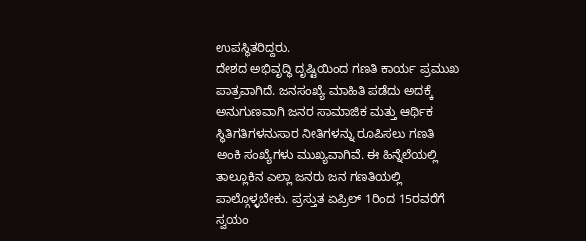ಉಪಸ್ಥಿತರಿದ್ದರು.
ದೇಶದ ಅಭಿವೃದ್ಧಿ ದೃಷ್ಟಿಯಿಂದ ಗಣತಿ ಕಾರ್ಯ ಪ್ರಮುಖ ಪಾತ್ರವಾಗಿದೆ. ಜನಸಂಖ್ಯೆ ಮಾಹಿತಿ ಪಡೆದು ಅದಕ್ಕೆ ಅನುಗುಣವಾಗಿ ಜನರ ಸಾಮಾಜಿಕ ಮತ್ತು ಆರ್ಥಿಕ ಸ್ಥಿತಿಗತಿಗಳನುಸಾರ ನೀತಿಗಳನ್ನು ರೂಪಿಸಲು ಗಣತಿ ಅಂಕಿ ಸಂಖ್ಯೆಗಳು ಮುಖ್ಯವಾಗಿವೆ. ಈ ಹಿನ್ನೆಲೆಯಲ್ಲಿ ತಾಲ್ಲೂಕಿನ ಎಲ್ಲಾ ಜನರು ಜನ ಗಣತಿಯಲ್ಲಿ ಪಾಲ್ಗೊಳ್ಳಬೇಕು. ಪ್ರಸ್ತುತ ಏಪ್ರಿಲ್ 1ರಿಂದ 15ರವರೆಗೆ ಸ್ವಯಂ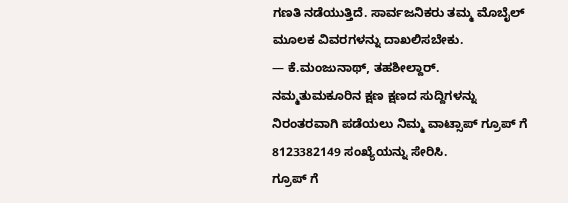ಗಣತಿ ನಡೆಯುತ್ತಿದೆ. ಸಾರ್ವಜನಿಕರು ತಮ್ಮ ಮೊಬೈಲ್ ಮೂಲಕ ವಿವರಗಳನ್ನು ದಾಖಲಿಸಬೇಕು.
— ಕೆ.ಮಂಜುನಾಥ್, ತಹಶೀಲ್ದಾರ್.
ನಮ್ಮತುಮಕೂರಿನ ಕ್ಷಣ ಕ್ಷಣದ ಸುದ್ದಿಗಳನ್ನು ನಿರಂತರವಾಗಿ ಪಡೆಯಲು ನಿಮ್ಮ ವಾಟ್ಸಾಪ್ ಗ್ರೂಪ್ ಗೆ 8123382149 ಸಂಖ್ಯೆಯನ್ನು ಸೇರಿಸಿ.
ಗ್ರೂಪ್ ಗೆ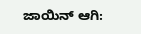ಜಾಯಿನ್ ಆಗಿ: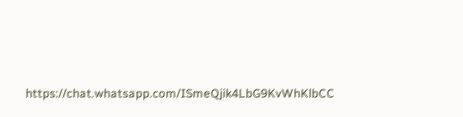https://chat.whatsapp.com/ISmeQjik4LbG9KvWhKlbCC